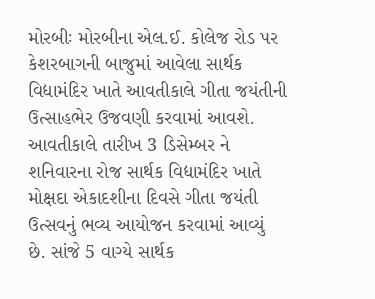મોરબીઃ મોરબીના એલ.ઈ. કોલેજ રોડ પર કેશરબાગની બાજુમાં આવેલા સાર્થક વિદ્યામંદિર ખાતે આવતીકાલે ગીતા જયંતીની ઉત્સાહભેર ઉજવણી કરવામાં આવશે. આવતીકાલે તારીખ 3 ડિસેમ્બર ને શનિવારના રોજ સાર્થક વિદ્યામંદિર ખાતે મોક્ષદા એકાદશીના દિવસે ગીતા જયંતી ઉત્સવનું ભવ્ય આયોજન કરવામાં આવ્યું છે. સાંજે 5 વાગ્યે સાર્થક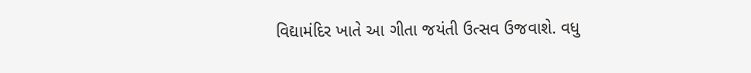વિદ્યામંદિર ખાતે આ ગીતા જયંતી ઉત્સવ ઉજવાશે. વધુ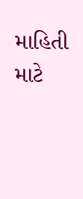માહિતી માટે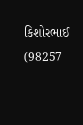કિશોરભાઈ (98257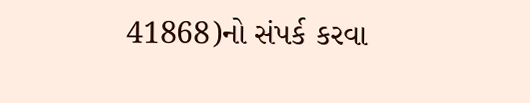41868)નો સંપર્ક કરવા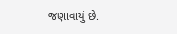જણાવાયું છે.